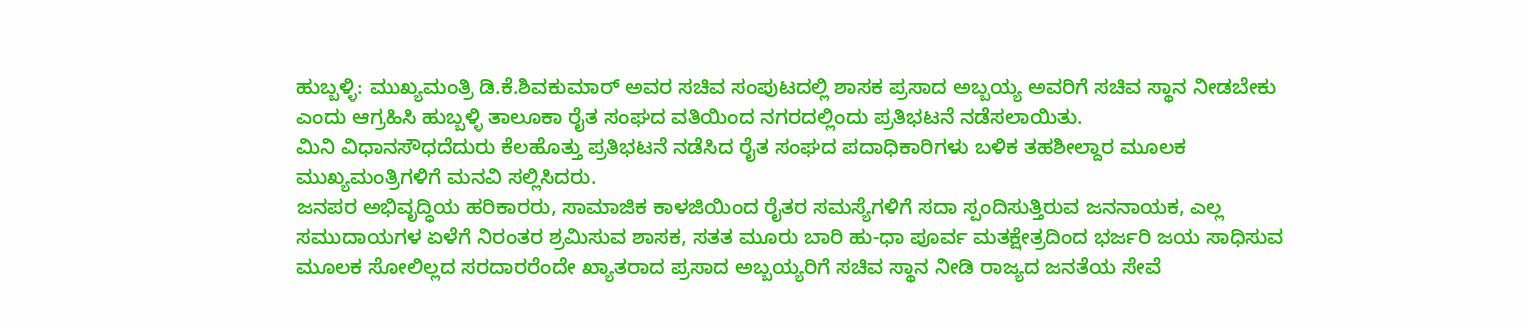ಹುಬ್ಬಳ್ಳಿ: ಮುಖ್ಯಮಂತ್ರಿ ಡಿ.ಕೆ.ಶಿವಕುಮಾರ್ ಅವರ ಸಚಿವ ಸಂಪುಟದಲ್ಲಿ ಶಾಸಕ ಪ್ರಸಾದ ಅಬ್ಬಯ್ಯ ಅವರಿಗೆ ಸಚಿವ ಸ್ಥಾನ ನೀಡಬೇಕು ಎಂದು ಆಗ್ರಹಿಸಿ ಹುಬ್ಬಳ್ಳಿ ತಾಲೂಕಾ ರೈತ ಸಂಘದ ವತಿಯಿಂದ ನಗರದಲ್ಲಿಂದು ಪ್ರತಿಭಟನೆ ನಡೆಸಲಾಯಿತು.
ಮಿನಿ ವಿಧಾನಸೌಧದೆದುರು ಕೆಲಹೊತ್ತು ಪ್ರತಿಭಟನೆ ನಡೆಸಿದ ರೈತ ಸಂಘದ ಪದಾಧಿಕಾರಿಗಳು ಬಳಿಕ ತಹಶೀಲ್ದಾರ ಮೂಲಕ ಮುಖ್ಯಮಂತ್ರಿಗಳಿಗೆ ಮನವಿ ಸಲ್ಲಿಸಿದರು.
ಜನಪರ ಅಭಿವೃದ್ಧಿಯ ಹರಿಕಾರರು, ಸಾಮಾಜಿಕ ಕಾಳಜಿಯಿಂದ ರೈತರ ಸಮಸ್ಯೆಗಳಿಗೆ ಸದಾ ಸ್ಪಂದಿಸುತ್ತಿರುವ ಜನನಾಯಕ, ಎಲ್ಲ ಸಮುದಾಯಗಳ ಏಳೆಗೆ ನಿರಂತರ ಶ್ರಮಿಸುವ ಶಾಸಕ, ಸತತ ಮೂರು ಬಾರಿ ಹು-ಧಾ ಪೂರ್ವ ಮತಕ್ಷೇತ್ರದಿಂದ ಭರ್ಜರಿ ಜಯ ಸಾಧಿಸುವ ಮೂಲಕ ಸೋಲಿಲ್ಲದ ಸರದಾರರೆಂದೇ ಖ್ಯಾತರಾದ ಪ್ರಸಾದ ಅಬ್ಬಯ್ಯರಿಗೆ ಸಚಿವ ಸ್ಥಾನ ನೀಡಿ ರಾಜ್ಯದ ಜನತೆಯ ಸೇವೆ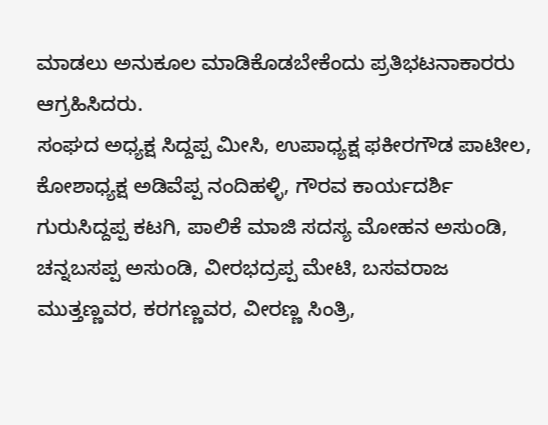ಮಾಡಲು ಅನುಕೂಲ ಮಾಡಿಕೊಡಬೇಕೆಂದು ಪ್ರತಿಭಟನಾಕಾರರು ಆಗ್ರಹಿಸಿದರು.
ಸಂಘದ ಅಧ್ಯಕ್ಷ ಸಿದ್ದಪ್ಪ ಮೀಸಿ, ಉಪಾಧ್ಯಕ್ಷ ಫಕೀರಗೌಡ ಪಾಟೀಲ, ಕೋಶಾಧ್ಯಕ್ಷ ಅಡಿವೆಪ್ಪ ನಂದಿಹಳ್ಳಿ, ಗೌರವ ಕಾರ್ಯದರ್ಶಿ ಗುರುಸಿದ್ದಪ್ಪ ಕಟಗಿ, ಪಾಲಿಕೆ ಮಾಜಿ ಸದಸ್ಯ ಮೋಹನ ಅಸುಂಡಿ, ಚನ್ನಬಸಪ್ಪ ಅಸುಂಡಿ, ವೀರಭದ್ರಪ್ಪ ಮೇಟಿ, ಬಸವರಾಜ ಮುತ್ತಣ್ಣವರ, ಕರಗಣ್ಣವರ, ವೀರಣ್ಣ ಸಿಂತ್ರಿ,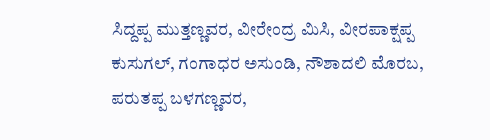ಸಿದ್ದಪ್ಪ ಮುತ್ತಣ್ಣವರ, ವೀರೇಂದ್ರ ಮಿಸಿ, ವೀರಪಾಕ್ಷಪ್ಪ ಕುಸುಗಲ್, ಗಂಗಾಧರ ಅಸುಂಡಿ, ನೌಶಾದಲಿ ಮೊರಬ, ಪರುತಪ್ಪ ಬಳಗಣ್ಣವರ,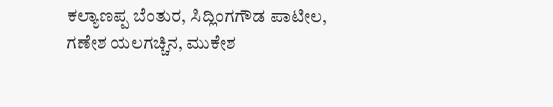ಕಲ್ಯಾಣಪ್ಪ ಬೆಂತುರ, ಸಿದ್ಲಿಂಗಗೌಡ ಪಾಟೀಲ, ಗಣೇಶ ಯಲಗಚ್ಚಿನ, ಮುಕೇಶ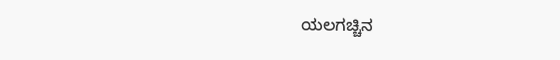ಯಲಗಚ್ಚಿನ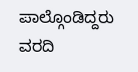ಪಾಲ್ಗೊಂಡಿದ್ದರು
ವರದಿ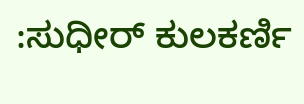:ಸುಧೀರ್ ಕುಲಕರ್ಣಿ